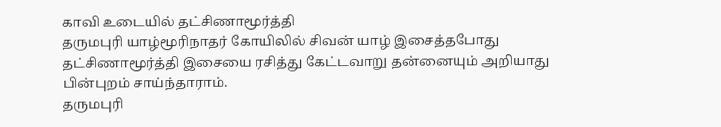காவி உடையில் தட்சிணாமூர்த்தி
தருமபுரி யாழ்மூரிநாதர் கோயிலில் சிவன் யாழ் இசைத்தபோது தட்சிணாமூர்த்தி இசையை ரசித்து கேட்டவாறு தன்னையும் அறியாது பின்புறம் சாய்ந்தாராம்.
தருமபுரி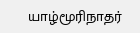யாழ்மூரிநாதர்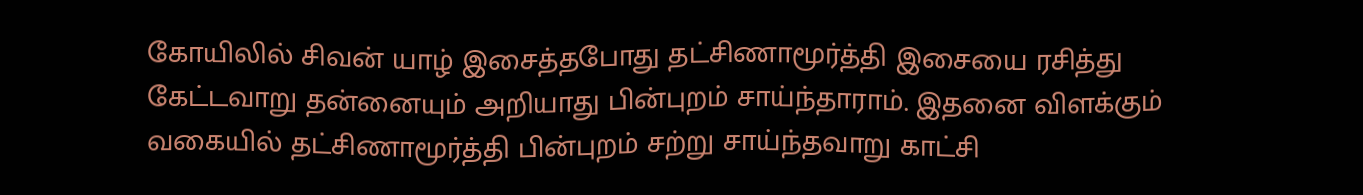கோயிலில் சிவன் யாழ் இசைத்தபோது தட்சிணாமூர்த்தி இசையை ரசித்து கேட்டவாறு தன்னையும் அறியாது பின்புறம் சாய்ந்தாராம். இதனை விளக்கும் வகையில் தட்சிணாமூர்த்தி பின்புறம் சற்று சாய்ந்தவாறு காட்சி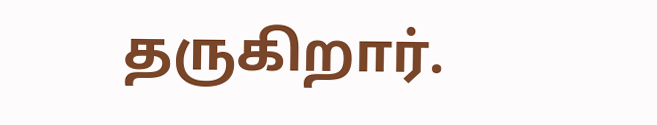தருகிறார்.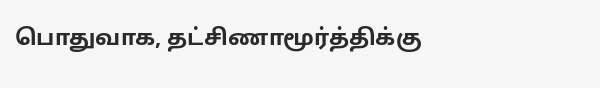பொதுவாக, தட்சிணாமூர்த்திக்கு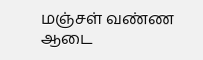மஞ்சள் வண்ண ஆடை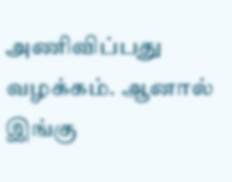அணிவிப்பது வழக்கம். ஆனால் இங்கு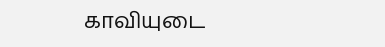காவியுடை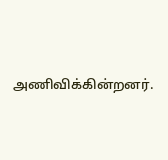அணிவிக்கின்றனர்.